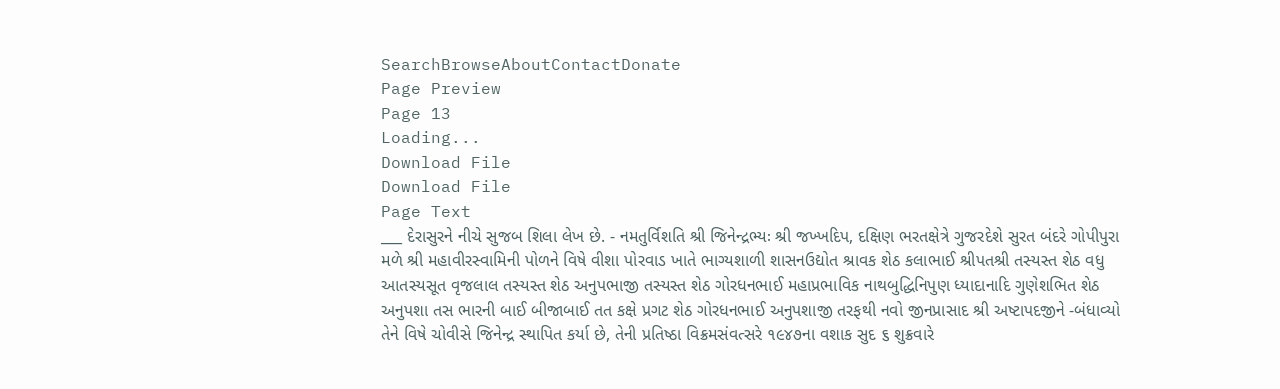SearchBrowseAboutContactDonate
Page Preview
Page 13
Loading...
Download File
Download File
Page Text
___ દેરાસુરને નીચે સુજબ શિલા લેખ છે. - નમતુર્વિશતિ શ્રી જિનેન્દ્રભ્યઃ શ્રી જખ્ખદિપ, દક્ષિણ ભરતક્ષેત્રે ગુજરદેશે સુરત બંદરે ગોપીપુરા મળે શ્રી મહાવીરસ્વામિની પોળને વિષે વીશા પોરવાડ ખાતે ભાગ્યશાળી શાસનઉદ્યોત શ્રાવક શેઠ કલાભાઈ શ્રીપતશ્રી તસ્યસ્ત શેઠ વધુ આતસ્યસૂત વૃજલાલ તસ્યસ્ત શેઠ અનુપભાજી તસ્યસ્ત શેઠ ગોરધનભાઈ મહાપ્રભાવિક નાથબુદ્ધિનિપુણ ધ્યાદાનાદિ ગુણેશભિત શેઠ અનુપશા તસ ભારની બાઈ બીજાબાઈ તત કક્ષે પ્રગટ શેઠ ગોરધનભાઈ અનુપશાજી તરફથી નવો જીનપ્રાસાદ શ્રી અષ્ટાપદજીને -બંધાવ્યો તેને વિષે ચોવીસે જિનેન્દ્ર સ્થાપિત કર્યા છે, તેની પ્રતિષ્ઠા વિક્રમસંવત્સરે ૧૯૪૭ના વશાક સુદ ૬ શુક્રવારે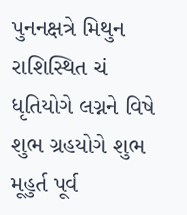પુનનક્ષત્રે મિથુન રાશિસ્થિત ચં ધૃતિયોગે લગ્નને વિષે શુભ ગ્રહયોગે શુભ મૂહુર્ત પૂર્વ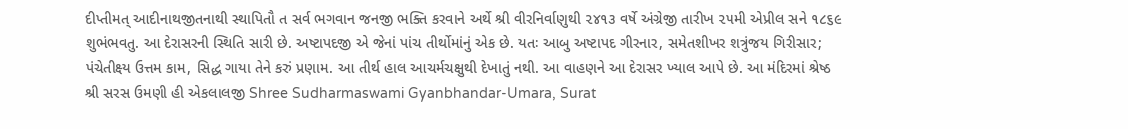દીપ્તીમત્ આદીનાથજીતનાથી સ્થાપિતૌ ત સર્વ ભગવાન જનજી ભક્તિ કરવાને અર્થે શ્રી વીરનિર્વાણુથી ૨૪૧૩ વર્ષે અંગ્રેજી તારીખ ૨૫મી એપ્રીલ સને ૧૮૬૯ શુભંભવતુ. આ દેરાસરની સ્થિતિ સારી છે. અષ્ટાપદજી એ જેનાં પાંચ તીર્થોમાંનું એક છે. યતઃ આબુ અષ્ટાપદ ગીરનાર, સમેતશીખર શત્રુંજય ગિરીસાર; પંચેતીક્ષ્ય ઉત્તમ કામ, સિદ્ધ ગાયા તેને કરું પ્રણામ. આ તીર્થ હાલ આચર્મચક્ષુથી દેખાતું નથી. આ વાહણને આ દેરાસર ખ્યાલ આપે છે. આ મંદિરમાં શ્રેષ્ઠ શ્રી સરસ ઉમણી હી એકલાલજી Shree Sudharmaswami Gyanbhandar-Umara, Surat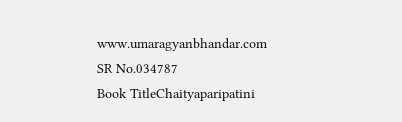www.umaragyanbhandar.com
SR No.034787
Book TitleChaityaparipatini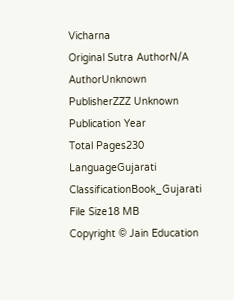Vicharna
Original Sutra AuthorN/A
AuthorUnknown
PublisherZZZ Unknown
Publication Year
Total Pages230
LanguageGujarati
ClassificationBook_Gujarati
File Size18 MB
Copyright © Jain Education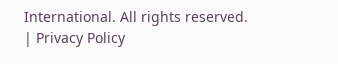International. All rights reserved. | Privacy Policy